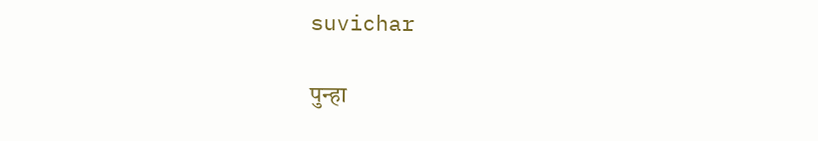suvichar

पुन्हा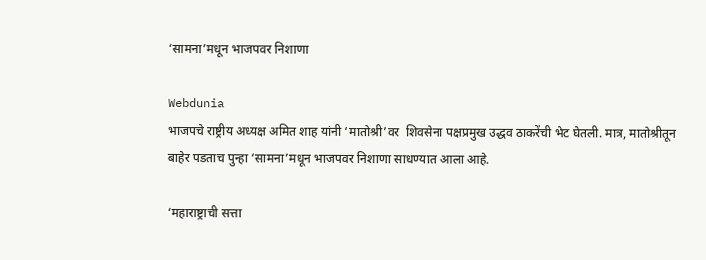‘सामना’मधून भाजपवर निशाणा

Webdunia
भाजपचे राष्ट्रीय अध्यक्ष अमित शाह यांनी ‘मातोश्री’वर  शिवसेना पक्षप्रमुख उद्धव ठाकरेंची भेट घेतली. मात्र, मातोश्रीतून बाहेर पडताच पुन्हा ‘सामना’मधून भाजपवर निशाणा साधण्यात आला आहे.

‘महाराष्ट्राची सत्ता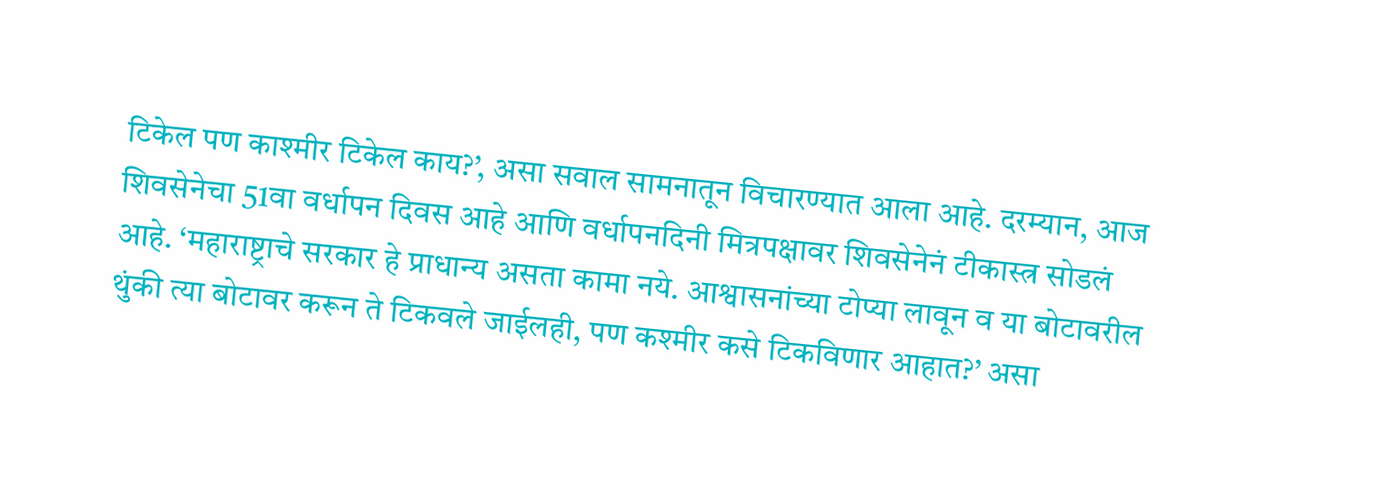टिकेल पण काश्मीर टिकेल काय?’, असा सवाल सामनातून विचारण्यात आला आहे. दरम्यान, आज शिवसेनेचा 51वा वर्धापन दिवस आहे आणि वर्धापनदिनी मित्रपक्षावर शिवसेनेनं टीकास्त्र सोडलं आहे. ‘महाराष्ट्राचे सरकार हे प्राधान्य असता कामा नये. आश्वासनांच्या टोप्या लावून व या बोटावरील थुंकी त्या बोटावर करून ते टिकवले जाईलही, पण कश्मीर कसे टिकविणार आहात?’ असा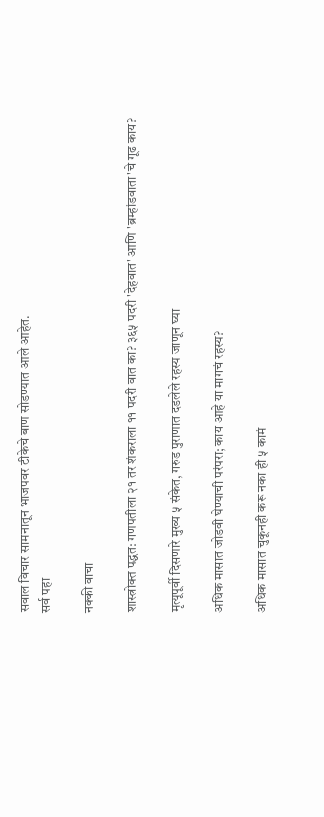सवाल विचार सामनातून भाजपवर टीकेचे बाण सोडण्यात आले आहेत.
सर्व पहा

नक्की वाचा

शास्त्रोक्त पद्धत: गणपतीला २१ तर शंकराला ११ पदरी वात का? ३६५ पदरी 'देहवात' आणि 'ब्रम्हांडवाता'चे गूढ काय?

मृत्यूपूर्वी दिसणारे मुख्य ५ संकेत, गरुड पुराणात दडलेले रहस्य जाणून घ्या

अधिक मासात जोडवी घेण्याची परंपरा; काय आहे या मागचं रहस्य?

अधिक मासात चुकूनही करू नका ही ५ कामं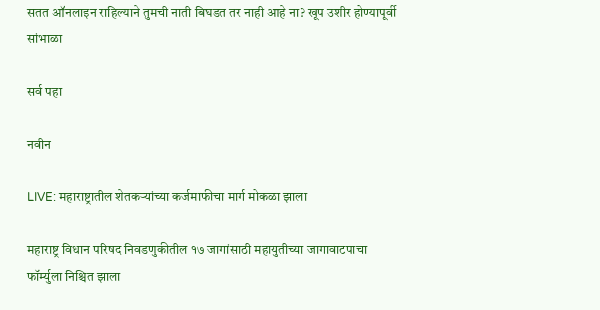सतत ऑनलाइन राहिल्याने तुमची नाती बिघडत तर नाही आहे ना? खूप उशीर होण्यापूर्वी सांभाळा

सर्व पहा

नवीन

LIVE: महाराष्ट्रातील शेतकऱ्यांच्या कर्जमाफीचा मार्ग मोकळा झाला

महाराष्ट्र विधान परिषद निवडणुकीतील १७ जागांसाठी महायुतीच्या जागावाटपाचा फॉर्म्युला निश्चित झाला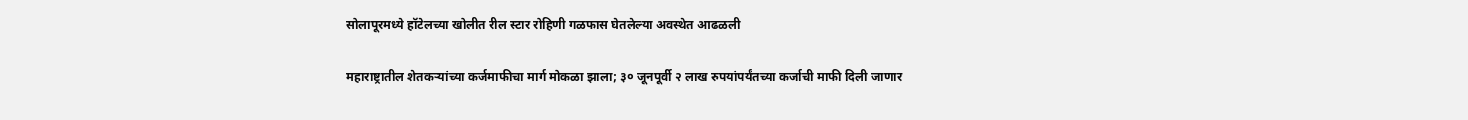सोलापूरमध्ये हॉटेलच्या खोलीत रील स्टार रोहिणी गळफास घेतलेल्या अवस्थेत आढळली

महाराष्ट्रातील शेतकऱ्यांच्या कर्जमाफीचा मार्ग मोकळा झाला; ३० जूनपूर्वी २ लाख रुपयांपर्यंतच्या कर्जाची माफी दिली जाणार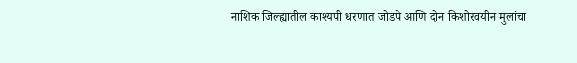नाशिक जिल्ह्यातील काश्यपी धरणात जोडपे आणि दोन किशोरवयीन मुलांचा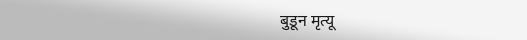बुडून मृत्यू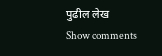पुढील लेख
Show comments